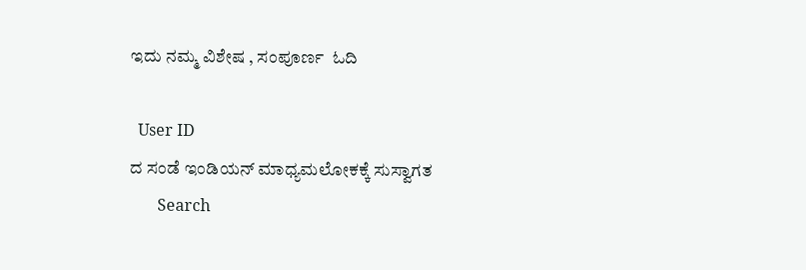ಇದು ನಮ್ಮ ವಿಶೇಷ , ಸಂಪೂರ್ಣ  ಓದಿ

  User ID
ದ ಸಂಡೆ ಇಂಡಿಯನ್ ಮಾಧ್ಯಮಲೋಕಕ್ಕೆ ಸುಸ್ವಾಗತ
       Search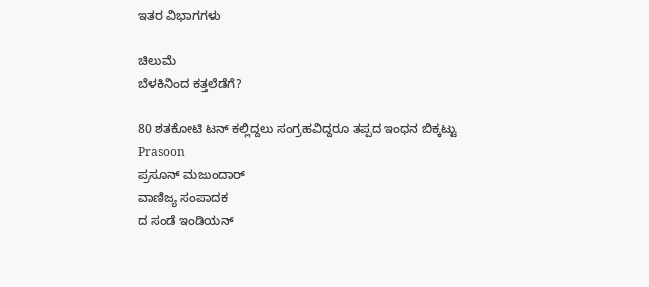ಇತರ ವಿಭಾಗಗಳು

ಚಿಲುಮೆ
ಬೆಳಕಿನಿಂದ ಕತ್ತಲೆಡೆಗೆ?

80 ಶತಕೋಟಿ ಟನ್ ಕಲ್ಲಿದ್ದಲು ಸಂಗ್ರಹವಿದ್ದರೂ ತಪ್ಪದ ಇಂಧನ ಬಿಕ್ಕಟ್ಟು
Prasoon
ಪ್ರಸೂನ್ ಮಜುಂದಾರ್
ವಾಣಿಜ್ಯ ಸಂಪಾದಕ
ದ ಸಂಡೆ ಇಂಡಿಯನ್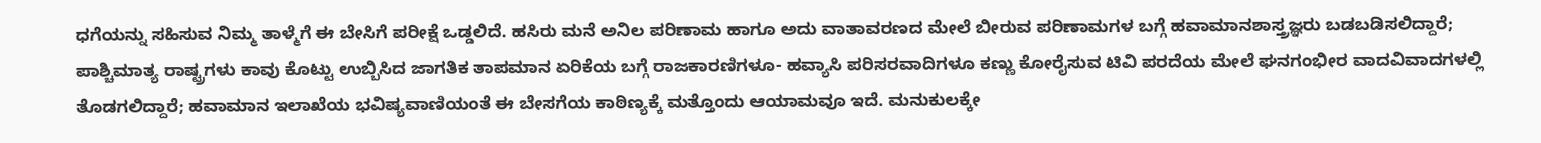ಧಗೆಯನ್ನು ಸಹಿಸುವ ನಿಮ್ಮ ತಾಳ್ಮೆಗೆ ಈ ಬೇಸಿಗೆ ಪರೀಕ್ಷೆ ಒಡ್ಡಲಿದೆ. ಹಸಿರು ಮನೆ ಅನಿಲ ಪರಿಣಾಮ ಹಾಗೂ ಅದು ವಾತಾವರಣದ ಮೇಲೆ ಬೀರುವ ಪರಿಣಾಮಗಳ ಬಗ್ಗೆ ಹವಾಮಾನಶಾಸ್ತ್ರಜ್ಞರು ಬಡಬಡಿಸಲಿದ್ದಾರೆ; ಪಾಶ್ಚಿಮಾತ್ಯ ರಾಷ್ಟ್ರಗಳು ಕಾವು ಕೊಟ್ಟು ಉಬ್ಬಿಸಿದ ಜಾಗತಿಕ ತಾಪಮಾನ ಏರಿಕೆಯ ಬಗ್ಗೆ ರಾಜಕಾರಣಿಗಳೂ- ಹವ್ಯಾಸಿ ಪರಿಸರವಾದಿಗಳೂ ಕಣ್ಣು ಕೋರೈಸುವ ಟಿವಿ ಪರದೆಯ ಮೇಲೆ ಘನಗಂಭೀರ ವಾದವಿವಾದಗಳಲ್ಲಿ ತೊಡಗಲಿದ್ದಾರೆ; ಹವಾಮಾನ ಇಲಾಖೆಯ ಭವಿಷ್ಯವಾಣಿಯಂತೆ ಈ ಬೇಸಗೆಯ ಕಾಠಿಣ್ಯಕ್ಕೆ ಮತ್ತೊಂದು ಆಯಾಮವೂ ಇದೆ. ಮನುಕುಲಕ್ಕೇ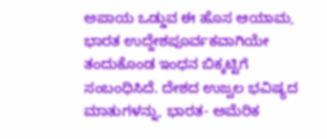ಅಪಾಯ ಒಡ್ಡುವ ಈ ಹೊಸ ಆಯಾಮ, ಭಾರತ ಉದ್ದೇಶಪೂರ್ವಕವಾಗಿಯೇ ತಂದುಕೊಂಡ ಇಂಧನ ಬಿಕ್ಕಟ್ಟಿಗೆ ಸಂಬಂಧಿಸಿದೆ. ದೇಶದ ಉಜ್ವಲ ಭವಿಷ್ಯದ ಮಾತುಗಳನ್ನು, ಭಾರತ- ಅಮೆರಿಕ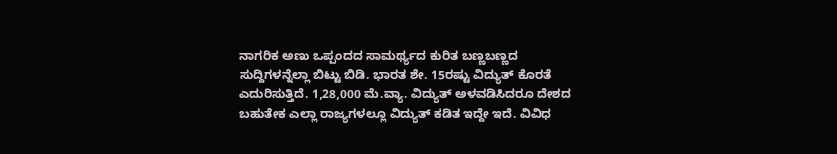ನಾಗರಿಕ ಅಣು ಒಪ್ಪಂದದ ಸಾಮರ್ಥ್ಯದ ಕುರಿತ ಬಣ್ಣಬಣ್ಣದ ಸುದ್ದಿಗಳನ್ನೆಲ್ಲಾ ಬಿಟ್ಟು ಬಿಡಿ. ಭಾರತ ಶೇ. 15ರಷ್ಟು ವಿದ್ಯುತ್ ಕೊರತೆ ಎದುರಿಸುತ್ತಿದೆ. 1,28,000 ಮೆ.ವ್ಯಾ. ವಿದ್ಯುತ್ ಅಳವಡಿಸಿದರೂ ದೇಶದ ಬಹುತೇಕ ಎಲ್ಲಾ ರಾಜ್ಯಗಳಲ್ಲೂ ವಿದ್ಯುತ್ ಕಡಿತ ಇದ್ದೇ ಇದೆ. ವಿವಿಧ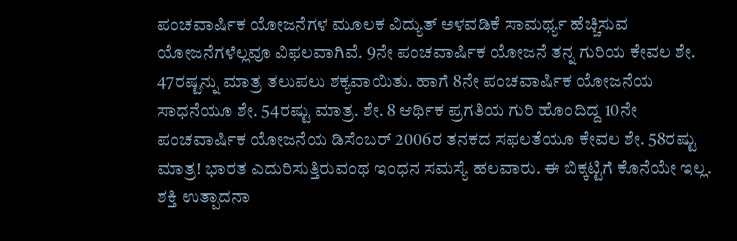ಪಂಚವಾರ್ಷಿಕ ಯೋಜನೆಗಳ ಮೂಲಕ ವಿದ್ಯುತ್ ಅಳವಡಿಕೆ ಸಾಮರ್ಥ್ಯ ಹೆಚ್ಚಿಸುವ ಯೋಜನೆಗಳೆಲ್ಲವೂ ವಿಫಲವಾಗಿವೆ. 9ನೇ ಪಂಚವಾರ್ಷಿಕ ಯೋಜನೆ ತನ್ನ ಗುರಿಯ ಕೇವಲ ಶೇ. 47ರಷ್ಟನ್ನು ಮಾತ್ರ ತಲುಪಲು ಶಕ್ಯವಾಯಿತು. ಹಾಗೆ 8ನೇ ಪಂಚವಾರ್ಷಿಕ ಯೋಜನೆಯ ಸಾಧನೆಯೂ ಶೇ. 54ರಷ್ಟು ಮಾತ್ರ. ಶೇ. 8 ಆರ್ಥಿಕ ಪ್ರಗತಿಯ ಗುರಿ ಹೊಂದಿದ್ದ 10ನೇ ಪಂಚವಾರ್ಷಿಕ ಯೋಜನೆಯ ಡಿಸೆಂಬರ್ 2006ರ ತನಕದ ಸಫಲತೆಯೂ ಕೇವಲ ಶೇ. 58ರಷ್ಟು ಮಾತ್ರ! ಭಾರತ ಎದುರಿಸುತ್ತಿರುವಂಥ ಇಂಧನ ಸಮಸ್ಯೆ ಹಲವಾರು. ಈ ಬಿಕ್ಕಟ್ಟಿಗೆ ಕೊನೆಯೇ ಇಲ್ಲ. ಶಕ್ತಿ ಉತ್ಪಾದನಾ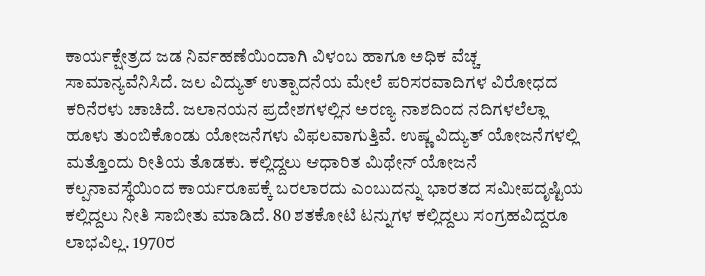ಕಾರ್ಯಕ್ಷೇತ್ರದ ಜಡ ನಿರ್ವಹಣೆಯಿಂದಾಗಿ ವಿಳಂಬ ಹಾಗೂ ಅಧಿಕ ವೆಚ್ಚ ಸಾಮಾನ್ಯವೆನಿಸಿದೆ. ಜಲ ವಿದ್ಯುತ್ ಉತ್ಪಾದನೆಯ ಮೇಲೆ ಪರಿಸರವಾದಿಗಳ ವಿರೋಧದ ಕರಿನೆರಳು ಚಾಚಿದೆ. ಜಲಾನಯನ ಪ್ರದೇಶಗಳಲ್ಲಿನ ಅರಣ್ಯ ನಾಶದಿಂದ ನದಿಗಳಲೆಲ್ಲಾ ಹೂಳು ತುಂಬಿಕೊಂಡು ಯೋಜನೆಗಳು ವಿಫಲವಾಗುತ್ತಿವೆ. ಉಷ್ಣ ವಿದ್ಯುತ್ ಯೋಜನೆಗಳಲ್ಲಿ ಮತ್ತೊಂದು ರೀತಿಯ ತೊಡಕು. ಕಲ್ಲಿದ್ದಲು ಆಧಾರಿತ ಮಿಥೇನ್ ಯೋಜನೆ ಕಲ್ಪನಾವಸ್ಥೆಯಿಂದ ಕಾರ್ಯರೂಪಕ್ಕೆ ಬರಲಾರದು ಎಂಬುದನ್ನು ಭಾರತದ ಸಮೀಪದೃಷ್ಟಿಯ ಕಲ್ಲಿದ್ದಲು ನೀತಿ ಸಾಬೀತು ಮಾಡಿದೆ. 80 ಶತಕೋಟಿ ಟನ್ನುಗಳ ಕಲ್ಲಿದ್ದಲು ಸಂಗ್ರಹವಿದ್ದರೂ ಲಾಭವಿಲ್ಲ. 1970ರ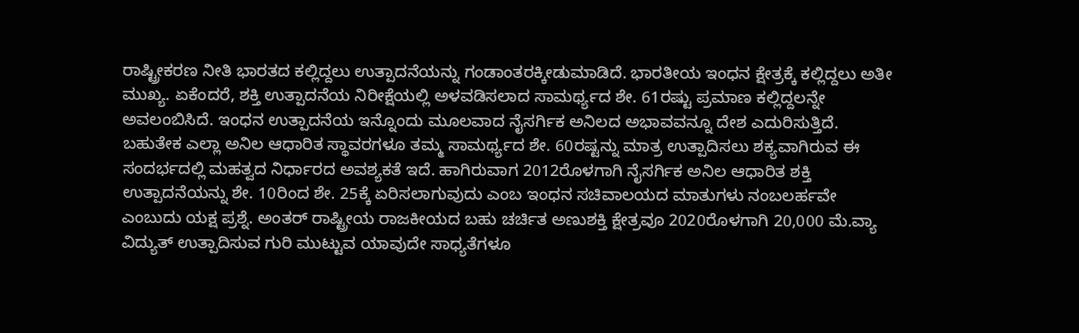ರಾಷ್ಟ್ರೀಕರಣ ನೀತಿ ಭಾರತದ ಕಲ್ಲಿದ್ದಲು ಉತ್ಪಾದನೆಯನ್ನು ಗಂಡಾಂತರಕ್ಕೀಡುಮಾಡಿದೆ. ಭಾರತೀಯ ಇಂಧನ ಕ್ಷೇತ್ರಕ್ಕೆ ಕಲ್ಲಿದ್ದಲು ಅತೀ ಮುಖ್ಯ. ಏಕೆಂದರೆ, ಶಕ್ತಿ ಉತ್ಪಾದನೆಯ ನಿರೀಕ್ಷೆಯಲ್ಲಿ ಅಳವಡಿಸಲಾದ ಸಾಮರ್ಥ್ಯದ ಶೇ. 61ರಷ್ಟು ಪ್ರಮಾಣ ಕಲ್ಲಿದ್ದಲನ್ನೇ ಅವಲಂಬಿಸಿದೆ. ಇಂಧನ ಉತ್ಪಾದನೆಯ ಇನ್ನೊಂದು ಮೂಲವಾದ ನೈಸರ್ಗಿಕ ಅನಿಲದ ಅಭಾವವನ್ನೂ ದೇಶ ಎದುರಿಸುತ್ತಿದೆ. ಬಹುತೇಕ ಎಲ್ಲಾ ಅನಿಲ ಆಧಾರಿತ ಸ್ಥಾವರಗಳೂ ತಮ್ಮ ಸಾಮರ್ಥ್ಯದ ಶೇ. 60ರಷ್ಟನ್ನು ಮಾತ್ರ ಉತ್ಪಾದಿಸಲು ಶಕ್ಯವಾಗಿರುವ ಈ ಸಂದರ್ಭದಲ್ಲಿ ಮಹತ್ವದ ನಿರ್ಧಾರದ ಅವಶ್ಯಕತೆ ಇದೆ. ಹಾಗಿರುವಾಗ 2012ರೊಳಗಾಗಿ ನೈಸರ್ಗಿಕ ಅನಿಲ ಆಧಾರಿತ ಶಕ್ತಿ ಉತ್ಪಾದನೆಯನ್ನು ಶೇ. 10ರಿಂದ ಶೇ. 25ಕ್ಕೆ ಏರಿಸಲಾಗುವುದು ಎಂಬ ಇಂಧನ ಸಚಿವಾಲಯದ ಮಾತುಗಳು ನಂಬಲರ್ಹವೇ ಎಂಬುದು ಯಕ್ಷ ಪ್ರಶ್ನೆ. ಅಂತರ್ ರಾಷ್ಟ್ರೀಯ ರಾಜಕೀಯದ ಬಹು ಚರ್ಚಿತ ಅಣುಶಕ್ತಿ ಕ್ಷೇತ್ರವೂ 2020ರೊಳಗಾಗಿ 20,000 ಮೆ.ವ್ಯಾ ವಿದ್ಯುತ್ ಉತ್ಪಾದಿಸುವ ಗುರಿ ಮುಟ್ಟುವ ಯಾವುದೇ ಸಾಧ್ಯತೆಗಳೂ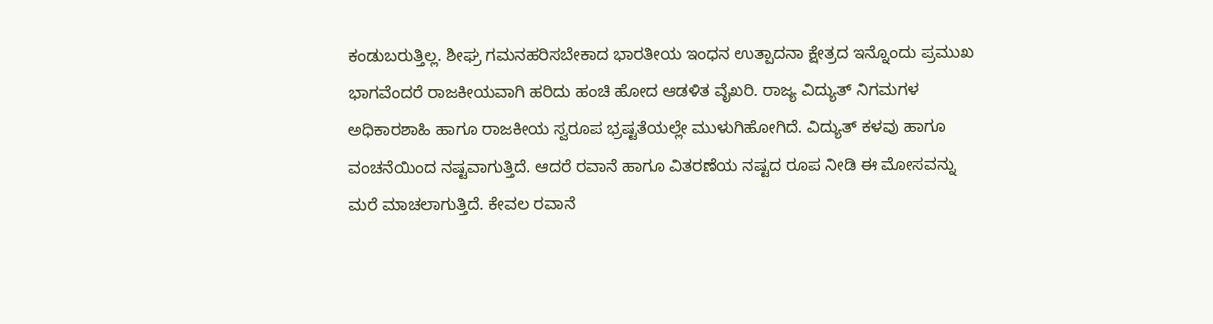ಕಂಡುಬರುತ್ತಿಲ್ಲ. ಶೀಘ್ರ ಗಮನಹರಿಸಬೇಕಾದ ಭಾರತೀಯ ಇಂಧನ ಉತ್ಪಾದನಾ ಕ್ಷೇತ್ರದ ಇನ್ನೊಂದು ಪ್ರಮುಖ ಭಾಗವೆಂದರೆ ರಾಜಕೀಯವಾಗಿ ಹರಿದು ಹಂಚಿ ಹೋದ ಆಡಳಿತ ವೈಖರಿ. ರಾಜ್ಯ ವಿದ್ಯುತ್ ನಿಗಮಗಳ ಅಧಿಕಾರಶಾಹಿ ಹಾಗೂ ರಾಜಕೀಯ ಸ್ವರೂಪ ಭ್ರಷ್ಟತೆಯಲ್ಲೇ ಮುಳುಗಿಹೋಗಿದೆ. ವಿದ್ಯುತ್ ಕಳವು ಹಾಗೂ ವಂಚನೆಯಿಂದ ನಷ್ಟವಾಗುತ್ತಿದೆ. ಆದರೆ ರವಾನೆ ಹಾಗೂ ವಿತರಣೆಯ ನಷ್ಟದ ರೂಪ ನೀಡಿ ಈ ಮೋಸವನ್ನು ಮರೆ ಮಾಚಲಾಗುತ್ತಿದೆ. ಕೇವಲ ರವಾನೆ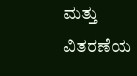ಮತ್ತು ವಿತರಣೆಯ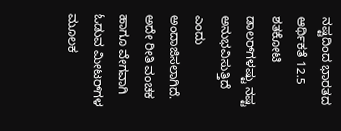ನಷ್ಟದಿಂದ ಭಾರತದ ಆರ್ಥಿಕತೆ 12.5 ಶತಕೋಟಿ ಡಾಲರ್‌ಗಳಷ್ಟು ನಷ್ಟ ಅನುಭವಿಸುತ್ತಿದೆ ಎಂದು ಅಂದಾಜಿಸಲಾಗಿದೆ. ಅದೇ ರೀತಿ ವಂಚಕ ಹಾಗೂ ವೇಗವಾಗಿ ಓಡುವ ಮೀಟರ್‌ಗಳ ಮೂಲಕ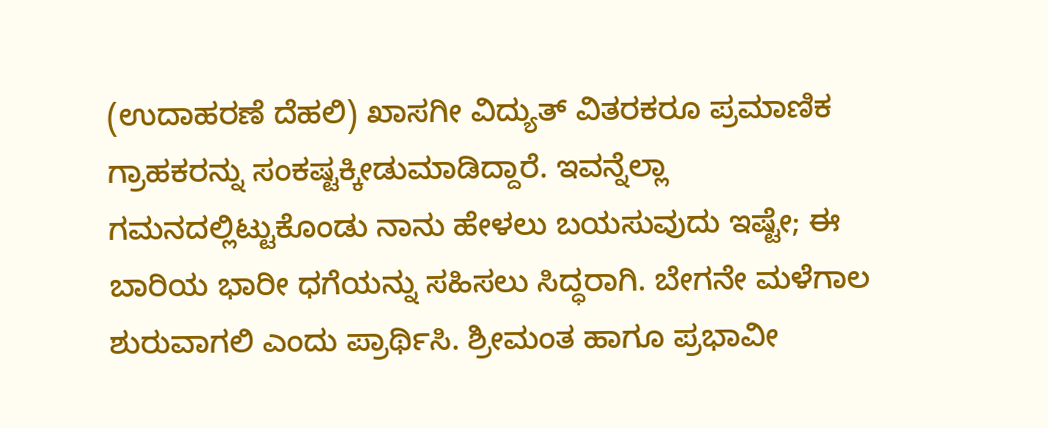(ಉದಾಹರಣೆ ದೆಹಲಿ) ಖಾಸಗೀ ವಿದ್ಯುತ್ ವಿತರಕರೂ ಪ್ರಮಾಣಿಕ ಗ್ರಾಹಕರನ್ನು ಸಂಕಷ್ಟಕ್ಕೀಡುಮಾಡಿದ್ದಾರೆ. ಇವನ್ನೆಲ್ಲಾ ಗಮನದಲ್ಲಿಟ್ಟುಕೊಂಡು ನಾನು ಹೇಳಲು ಬಯಸುವುದು ಇಷ್ಟೇ; ಈ ಬಾರಿಯ ಭಾರೀ ಧಗೆಯನ್ನು ಸಹಿಸಲು ಸಿದ್ಧರಾಗಿ. ಬೇಗನೇ ಮಳೆಗಾಲ ಶುರುವಾಗಲಿ ಎಂದು ಪ್ರಾರ್ಥಿಸಿ. ಶ್ರೀಮಂತ ಹಾಗೂ ಪ್ರಭಾವೀ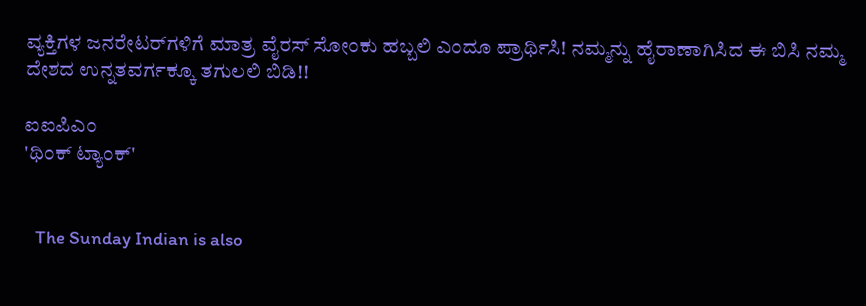ವ್ಯಕ್ತಿಗಳ ಜನರೇಟರ್‌ಗಳಿಗೆ ಮಾತ್ರ ವೈರಸ್ ಸೋಂಕು ಹಬ್ಬಲಿ ಎಂದೂ ಪ್ರಾರ್ಥಿಸಿ! ನಮ್ಮನ್ನು ಹೈರಾಣಾಗಿಸಿದ ಈ ಬಿಸಿ ನಮ್ಮ ದೇಶದ ಉನ್ನತವರ್ಗಕ್ಕೂ ತಗುಲಲಿ ಬಿಡಿ!!

ಐಐಪಿಎಂ
'ಥಿಂಕ್ ಟ್ಯಾಂಕ್'


   The Sunday Indian is also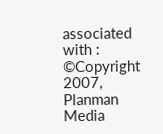associated with :
©Copyright 2007, Planman Media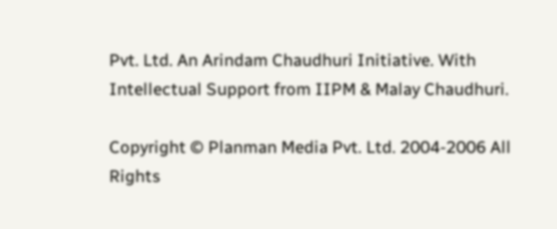Pvt. Ltd. An Arindam Chaudhuri Initiative. With Intellectual Support from IIPM & Malay Chaudhuri.

Copyright © Planman Media Pvt. Ltd. 2004-2006 All Rights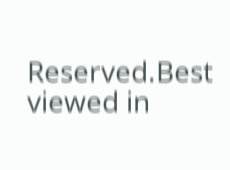Reserved.Best viewed in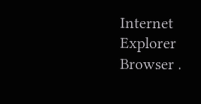Internet Explorer Browser .